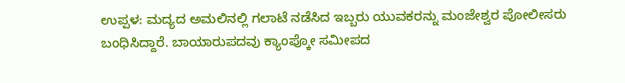ಉಪ್ಪಳ: ಮದ್ಯದ ಅಮಲಿನಲ್ಲಿ ಗಲಾಟೆ ನಡೆಸಿದ ಇಬ್ಬರು ಯುವಕರನ್ನು ಮಂಜೇಶ್ವರ ಪೋಲೀಸರು ಬಂಧಿಸಿದ್ದಾರೆ. ಬಾಯಾರುಪದವು ಕ್ಯಾಂಪ್ಕೋ ಸಮೀಪದ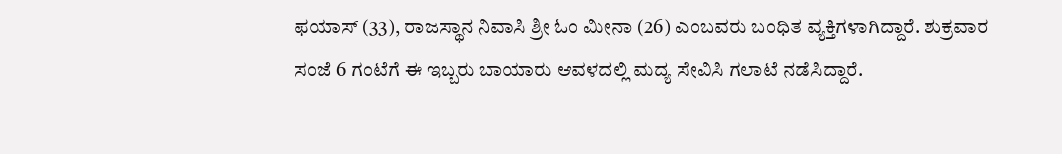ಫಯಾಸ್ (33), ರಾಜಸ್ಥಾನ ನಿವಾಸಿ ಶ್ರೀ ಓಂ ಮೀನಾ (26) ಎಂಬವರು ಬಂಧಿತ ವ್ಯಕ್ತಿಗಳಾಗಿದ್ದಾರೆ. ಶುಕ್ರವಾರ ಸಂಜೆ 6 ಗಂಟೆಗೆ ಈ ಇಬ್ಬರು ಬಾಯಾರು ಆವಳದಲ್ಲಿ ಮದ್ಯ ಸೇವಿಸಿ ಗಲಾಟೆ ನಡೆಸಿದ್ದಾರೆ.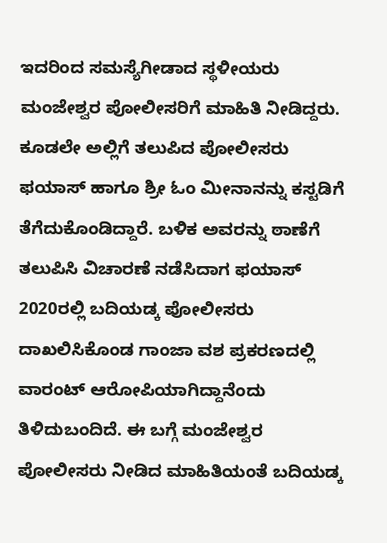ಇದರಿಂದ ಸಮಸ್ಯೆಗೀಡಾದ ಸ್ಥಳೀಯರು ಮಂಜೇಶ್ವರ ಪೋಲೀಸರಿಗೆ ಮಾಹಿತಿ ನೀಡಿದ್ದರು. ಕೂಡಲೇ ಅಲ್ಲಿಗೆ ತಲುಪಿದ ಪೋಲೀಸರು ಫಯಾಸ್ ಹಾಗೂ ಶ್ರೀ ಓಂ ಮೀನಾನನ್ನು ಕಸ್ಟಡಿಗೆ ತೆಗೆದುಕೊಂಡಿದ್ದಾರೆ. ಬಳಿಕ ಅವರನ್ನು ಠಾಣೆಗೆ ತಲುಪಿಸಿ ವಿಚಾರಣೆ ನಡೆಸಿದಾಗ ಫಯಾಸ್ 2020ರಲ್ಲಿ ಬದಿಯಡ್ಕ ಪೋಲೀಸರು ದಾಖಲಿಸಿಕೊಂಡ ಗಾಂಜಾ ವಶ ಪ್ರಕರಣದಲ್ಲಿ ವಾರಂಟ್ ಆರೋಪಿಯಾಗಿದ್ದಾನೆಂದು ತಿಳಿದುಬಂದಿದೆ. ಈ ಬಗ್ಗೆ ಮಂಜೇಶ್ವರ ಪೋಲೀಸರು ನೀಡಿದ ಮಾಹಿತಿಯಂತೆ ಬದಿಯಡ್ಕ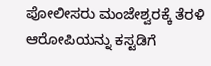ಪೋಲೀಸರು ಮಂಜೇಶ್ವರಕ್ಕೆ ತೆರಳಿ ಆರೋಪಿಯನ್ನು ಕಸ್ಟಡಿಗೆ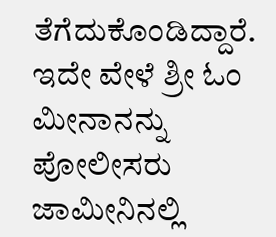ತೆಗೆದುಕೊಂಡಿದ್ದಾರೆ. ಇದೇ ವೇಳೆ ಶ್ರೀ ಓಂ ಮೀನಾನನ್ನು ಪೋಲೀಸರು ಜಾಮೀನಿನಲ್ಲಿ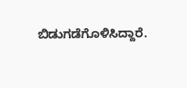ಬಿಡುಗಡೆಗೊಳಿಸಿದ್ದಾರೆ.